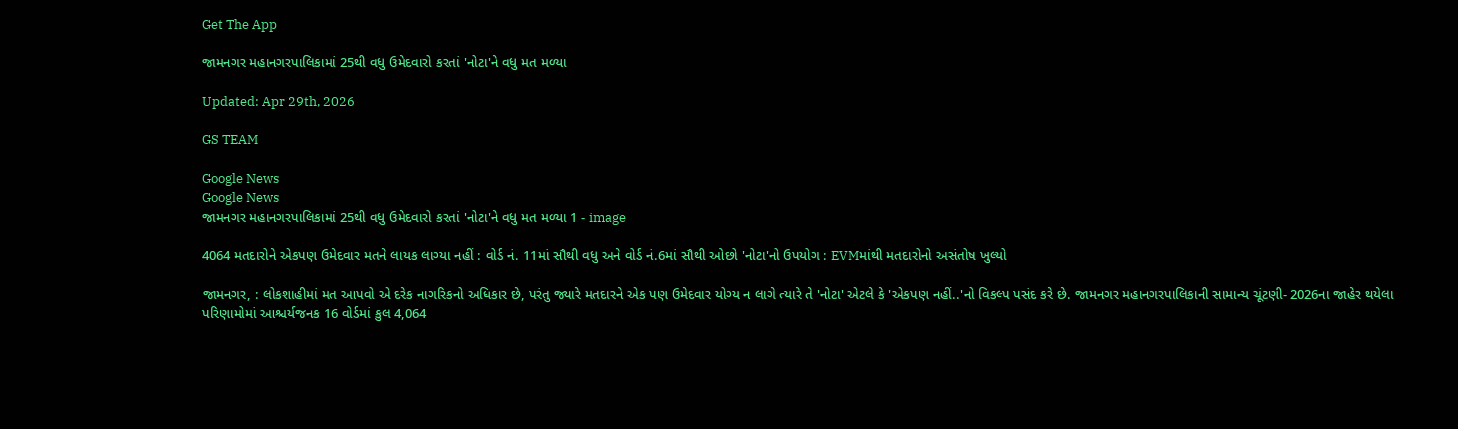Get The App

જામનગર મહાનગરપાલિકામાં 25થી વધુ ઉમેદવારો કરતાં 'નોટા'ને વધુ મત મળ્યા

Updated: Apr 29th, 2026

GS TEAM

Google News
Google News
જામનગર મહાનગરપાલિકામાં 25થી વધુ ઉમેદવારો કરતાં 'નોટા'ને વધુ મત મળ્યા 1 - image

4064 મતદારોને એકપણ ઉમેદવાર મતને લાયક લાગ્યા નહીં : વોર્ડ નં. 11માં સૌથી વધુ અને વોર્ડ નં.6માં સૌથી ઓછો 'નોટા'નો ઉપયોગ : EVMમાંથી મતદારોનો અસંતોષ ખુલ્યો

જામનગર, : લોકશાહીમાં મત આપવો એ દરેક નાગરિકનો અધિકાર છે, પરંતુ જ્યારે મતદારને એક પણ ઉમેદવાર યોગ્ય ન લાગે ત્યારે તે 'નોટા' એટલે કે 'એકપણ નહીં..'નો વિકલ્પ પસંદ કરે છે. જામનગર મહાનગરપાલિકાની સામાન્ય ચૂંટણી- 2026ના જાહેર થયેલા પરિણામોમાં આશ્ચર્યજનક 16 વોર્ડમાં કુલ 4,064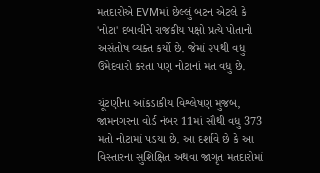મતદારોએ EVMમાં છેલ્લું બટન એટલે કે 'નોટા' દબાવીને રાજકીય પક્ષો પ્રત્યે પોતાનો અસંતોષ વ્યક્ત કર્યો છે. જેમાં ૨૫થી વધુ ઉમેદવારો કરતા પણ નોટાનાં મત વધુ છે.

ચૂંટણીના આંકડાકીય વિશ્લેષણ મુજબ, જામનગરના વોર્ડ નંબર 11માં સૌથી વધુ 373 મતો નોટામાં પડયા છે. આ દર્શાવે છે કે આ વિસ્તારના સુશિક્ષિત અથવા જાગૃત મતદારોમાં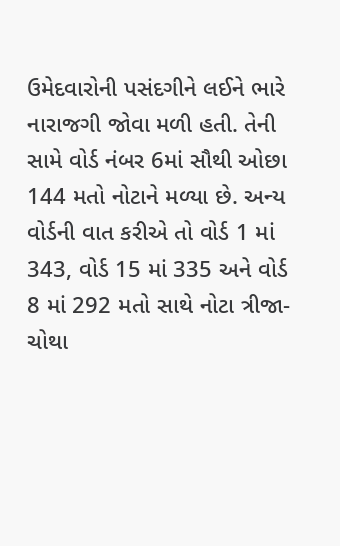ઉમેદવારોની પસંદગીને લઈને ભારે નારાજગી જોવા મળી હતી. તેની સામે વોર્ડ નંબર 6માં સૌથી ઓછા 144 મતો નોટાને મળ્યા છે. અન્ય વોર્ડની વાત કરીએ તો વોર્ડ 1 માં 343, વોર્ડ 15 માં 335 અને વોર્ડ 8 માં 292 મતો સાથે નોટા ત્રીજા-ચોથા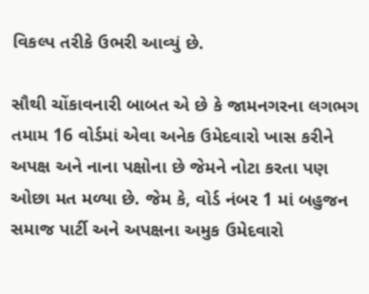વિકલ્પ તરીકે ઉભરી આવ્યું છે.

સૌથી ચોંકાવનારી બાબત એ છે કે જામનગરના લગભગ તમામ 16 વોર્ડમાં એવા અનેક ઉમેદવારો ખાસ કરીને અપક્ષ અને નાના પક્ષોના છે જેમને નોટા કરતા પણ ઓછા મત મળ્યા છે. જેમ કે, વોર્ડ નંબર 1 માં બહુજન સમાજ પાર્ટી અને અપક્ષના અમુક ઉમેદવારો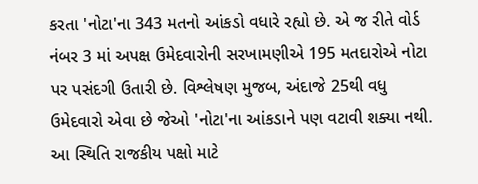કરતા 'નોટા'ના 343 મતનો આંકડો વધારે રહ્યો છે. એ જ રીતે વોર્ડ નંબર 3 માં અપક્ષ ઉમેદવારોની સરખામણીએ 195 મતદારોએ નોટા પર પસંદગી ઉતારી છે. વિશ્લેષણ મુજબ, અંદાજે 25થી વધુ ઉમેદવારો એવા છે જેઓ 'નોટા'ના આંકડાને પણ વટાવી શક્યા નથી. આ સ્થિતિ રાજકીય પક્ષો માટે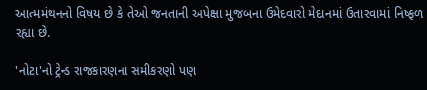આત્મમંથનનો વિષય છે કે તેઓ જનતાની અપેક્ષા મુજબના ઉમેદવારો મેદાનમાં ઉતારવામાં નિષ્ફળ રહ્યા છે.

'નોટા'નો ટ્રેન્ડ રાજકારણના સમીકરણો પણ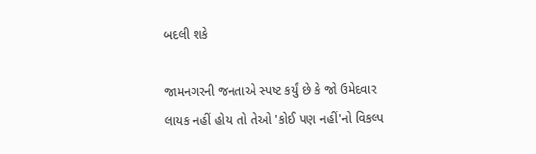બદલી શકે

જામનગરની જનતાએ સ્પષ્ટ કર્યું છે કે જો ઉમેદવાર લાયક નહીં હોય તો તેઓ 'કોઈ પણ નહીં'નો વિકલ્પ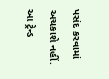પસંદ કરવામાં અચકાશે નહીં. આ ટ્રેન્ડ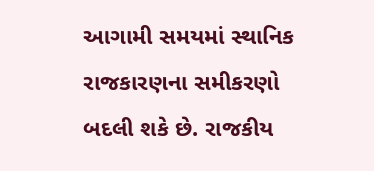આગામી સમયમાં સ્થાનિક રાજકારણના સમીકરણો બદલી શકે છે. રાજકીય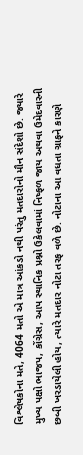વિશ્લેષકોના મતે, 4064 મતો એ માત્ર આંકડો નથી પરંતુ મતદારોનો મૌન સંદેશો છે. જ્યારે મુખ્ય પક્ષો ભાજપ, કોંગ્રેસ, આપ સ્થાનિક પ્રશ્નો ઉકેલવામાં નિષ્ફળ જાય અથવા ઉમેદવારની છબી ખરડાયેલી હોય, ત્યારે મતદાર નોટા તરફ વળે છે. નોટાના આ વધતા ગ્રાફને કારણે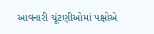આવનારી ચૂંટણીઓમાં પક્ષોએ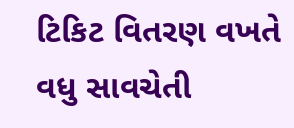ટિકિટ વિતરણ વખતે વધુ સાવચેતી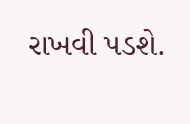રાખવી પડશે.